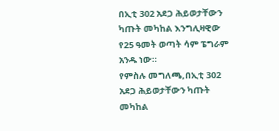በኢቲ 302 አደጋ ሕይወታቸውን ካጡት መካከል እንግሊዛዊው የ25 ዓመት ወጣት ሳም ፔግራም አንዱ ነው።
የምስሉ መግለጫ,በኢቲ 302 አደጋ ሕይወታቸውን ካጡት መካከል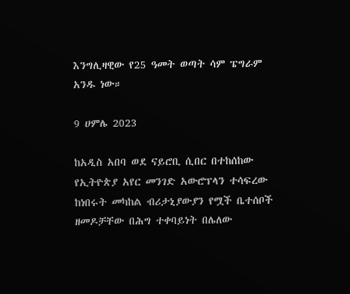እንግሊዛዊው የ25 ዓመት ወጣት ሳም ፔግራም አንዱ ነው።

9 ሀምሌ 2023

ከአዲስ አበባ ወደ ናይሮቢ ሲበር በተከሰከው የኢትዮጵያ አየር መንገድ አውሮፕላን ተሳፍረው ከነበሩት መካከል ብሪታኒያውያን የሟች ቤተሰቦች ዘመዶቻቸው በሕግ ተቀባይነት በሌለው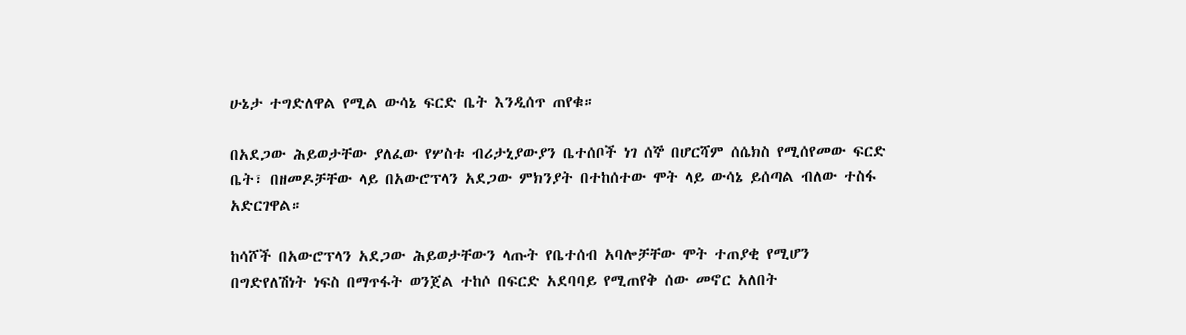ሁኔታ ተግድለዋል የሚል ውሳኔ ፍርድ ቤት እንዲሰጥ ጠየቁ።

በአደጋው ሕይወታቸው ያለፈው የሦስቱ ብሪታኒያውያን ቤተሰቦች ነገ ሰኞ በሆርሻም ሰሴክስ የሚሰየመው ፍርድ ቤት፣ በዘመዶቻቸው ላይ በአውሮፕላን አደጋው ምክንያት በተከሰተው ሞት ላይ ውሳኔ ይሰጣል ብለው ተስፋ አድርገዋል።

ከሳሾች በአውሮፕላን አደጋው ሕይወታቸውን ላጡት የቤተሰብ አባሎቻቸው ሞት ተጠያቂ የሚሆን በግድየለሽነት ነፍስ በማጥፋት ወንጀል ተከሶ በፍርድ አደባባይ የሚጠየቅ ሰው መኖር አለበት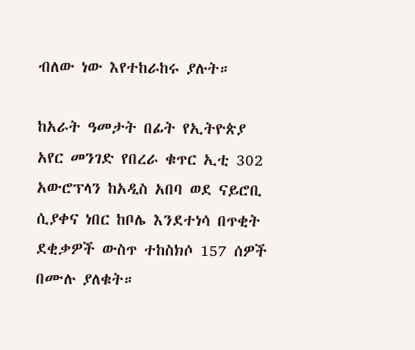ብለው ነው እየተከራከሩ ያሉት።

ከአራት ዓመታት በፊት የኢትዮጵያ አየር መንገድ የበረራ ቁጥር ኢቲ 302 አውሮፕላን ከአዲስ አበባ ወደ ናይሮቢ ሲያቀና ነበር ከቦሌ እንደተነሳ በጥቂት ደቂቃዎች ውስጥ ተከስክሶ 157 ሰዎች በሙሉ ያለቁት።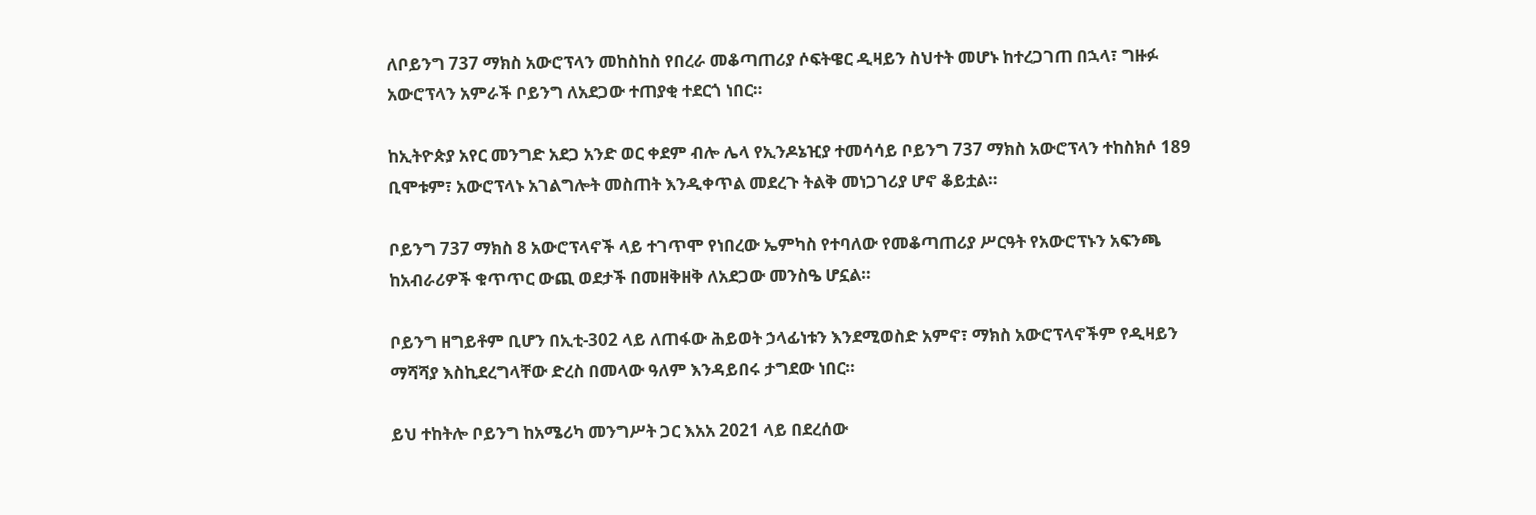ለቦይንግ 737 ማክስ አውሮፕላን መከስከስ የበረራ መቆጣጠሪያ ሶፍትዌር ዲዛይን ስህተት መሆኑ ከተረጋገጠ በኋላ፣ ግዙፉ አውሮፕላን አምራች ቦይንግ ለአደጋው ተጠያቂ ተደርጎ ነበር።

ከኢትዮጵያ አየር መንግድ አደጋ አንድ ወር ቀደም ብሎ ሌላ የኢንዶኔዢያ ተመሳሳይ ቦይንግ 737 ማክስ አውሮፕላን ተከስክሶ 189 ቢሞቱም፣ አውሮፕላኑ አገልግሎት መስጠት እንዲቀጥል መደረጉ ትልቅ መነጋገሪያ ሆኖ ቆይቷል።

ቦይንግ 737 ማክስ 8 አውሮፕላኖች ላይ ተገጥሞ የነበረው ኤምካስ የተባለው የመቆጣጠሪያ ሥርዓት የአውሮፕኑን አፍንጫ ከአብራሪዎች ቁጥጥር ውጪ ወደታች በመዘቅዘቅ ለአደጋው መንስዔ ሆኗል።

ቦይንግ ዘግይቶም ቢሆን በኢቲ-302 ላይ ለጠፋው ሕይወት ኃላፊነቱን እንደሚወስድ አምኖ፣ ማክስ አውሮፕላኖችም የዲዛይን ማሻሻያ እስኪደረግላቸው ድረስ በመላው ዓለም እንዳይበሩ ታግደው ነበር።

ይህ ተከትሎ ቦይንግ ከአሜሪካ መንግሥት ጋር እአአ 2021 ላይ በደረሰው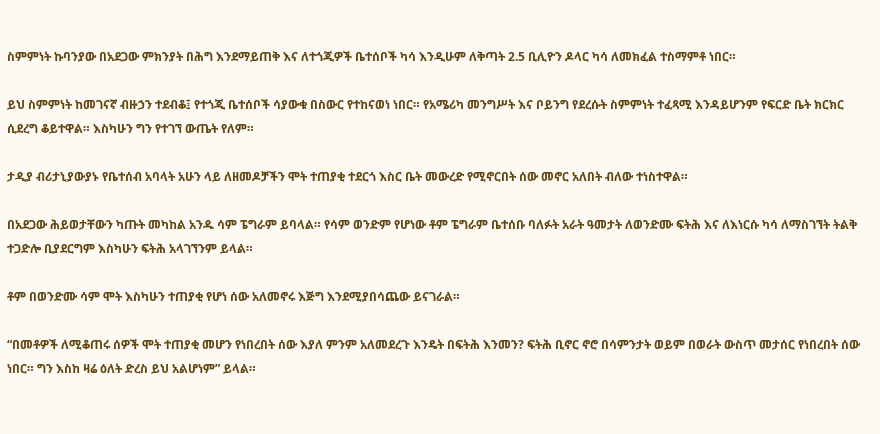ስምምነት ኩባንያው በአደጋው ምክንያት በሕግ እንደማይጠቅ እና ለተጎጂዎች ቤተሰቦች ካሳ እንዲሁም ለቅጣት 2.5 ቢሊዮን ዶላር ካሳ ለመክፈል ተስማምቶ ነበር።

ይህ ስምምነት ከመገናኛ ብዙኃን ተደብቆ፤ የተጎጂ ቤተሰቦች ሳያውቁ በስውር የተከናወነ ነበር። የአሜሪካ መንግሥት እና ቦይንግ የደረሱት ስምምነት ተፈጻሚ እንዳይሆንም የፍርድ ቤት ክርክር ሲደረግ ቆይተዋል። እስካሁን ግን የተገኘ ውጤት የለም።

ታዲያ ብሪታኒያውያኑ የቤተሰብ አባላት አሁን ላይ ለዘመዶቻችን ሞት ተጠያቂ ተደርጎ እስር ቤት መውረድ የሚኖርበት ሰው መኖር አለበት ብለው ተነስተዋል።

በአደጋው ሕይወታቸውን ካጡት መካከል አንዱ ሳም ፔግራም ይባላል። የሳም ወንድም የሆነው ቶም ፔግራም ቤተሰቡ ባለፉት አራት ዓመታት ለወንድሙ ፍትሕ እና ለእነርሱ ካሳ ለማስገኘት ትልቅ ተጋድሎ ቢያደርግም እስካሁን ፍትሕ አላገኘንም ይላል።

ቶም በወንድሙ ሳም ሞት እስካሁን ተጠያቂ የሆነ ሰው አለመኖሩ እጅግ እንደሚያበሳጨው ይናገራል።

“በመቶዎች ለሚቆጠሩ ሰዎች ሞት ተጠያቂ መሆን የነበረበት ሰው እያለ ምንም አለመደረጉ እንዴት በፍትሕ እንመን? ፍትሕ ቢኖር ኖሮ በሳምንታት ወይም በወራት ውስጥ መታሰር የነበረበት ሰው ነበር። ግን እስከ ዛሬ ዕለት ድረስ ይህ አልሆነም” ይላል።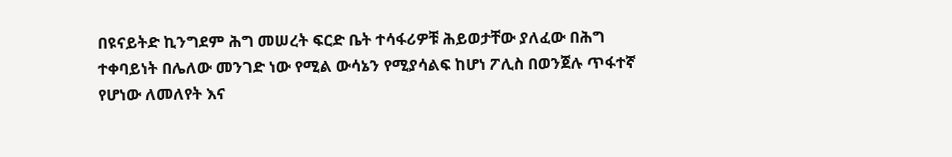በዩናይትድ ኪንግደም ሕግ መሠረት ፍርድ ቤት ተሳፋሪዎቹ ሕይወታቸው ያለፈው በሕግ ተቀባይነት በሌለው መንገድ ነው የሚል ውሳኔን የሚያሳልፍ ከሆነ ፖሊስ በወንጀሉ ጥፋተኛ የሆነው ለመለየት እና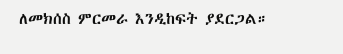ለመክሰስ ምርመራ እንዲከፍት ያደርጋል።